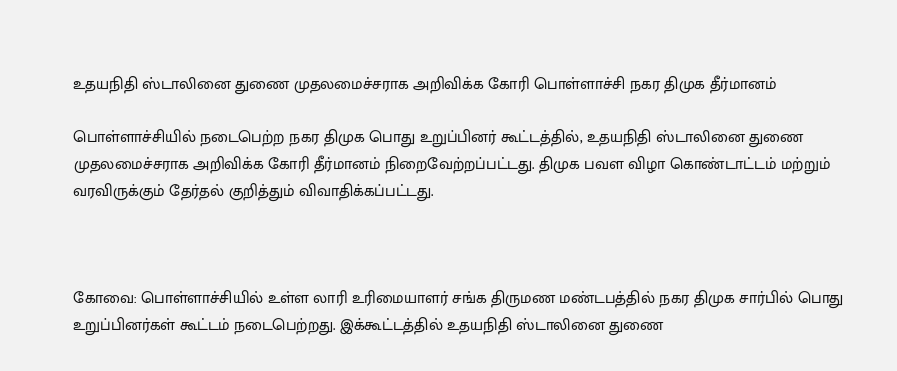உதயநிதி ஸ்டாலினை துணை முதலமைச்சராக அறிவிக்க கோரி பொள்ளாச்சி நகர திமுக தீர்மானம்

பொள்ளாச்சியில் நடைபெற்ற நகர திமுக பொது உறுப்பினர் கூட்டத்தில், உதயநிதி ஸ்டாலினை துணை முதலமைச்சராக அறிவிக்க கோரி தீர்மானம் நிறைவேற்றப்பட்டது. திமுக பவள விழா கொண்டாட்டம் மற்றும் வரவிருக்கும் தேர்தல் குறித்தும் விவாதிக்கப்பட்டது.



கோவை: பொள்ளாச்சியில் உள்ள லாரி உரிமையாளர் சங்க திருமண மண்டபத்தில் நகர திமுக சார்பில் பொது உறுப்பினர்கள் கூட்டம் நடைபெற்றது. இக்கூட்டத்தில் உதயநிதி ஸ்டாலினை துணை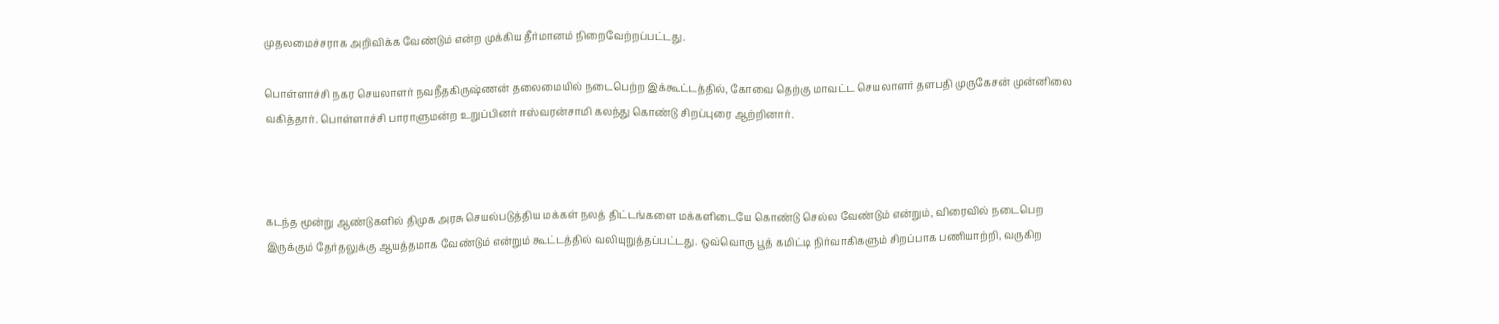முதலமைச்சராக அறிவிக்க வேண்டும் என்ற முக்கிய தீர்மானம் நிறைவேற்றப்பட்டது.

பொள்ளாச்சி நகர செயலாளர் நவநீதகிருஷ்ணன் தலைமையில் நடைபெற்ற இக்கூட்டத்தில், கோவை தெற்கு மாவட்ட செயலாளர் தளபதி முருகேசன் முன்னிலை வகித்தார். பொள்ளாச்சி பாராளுமன்ற உறுப்பினர் ஈஸ்வரன்சாமி கலந்து கொண்டு சிறப்புரை ஆற்றினார்.



கடந்த மூன்று ஆண்டுகளில் திமுக அரசு செயல்படுத்திய மக்கள் நலத் திட்டங்களை மக்களிடையே கொண்டு செல்ல வேண்டும் என்றும், விரைவில் நடைபெற இருக்கும் தேர்தலுக்கு ஆயத்தமாக வேண்டும் என்றும் கூட்டத்தில் வலியுறுத்தப்பட்டது. ஒவ்வொரு பூத் கமிட்டி நிர்வாகிகளும் சிறப்பாக பணியாற்றி, வருகிற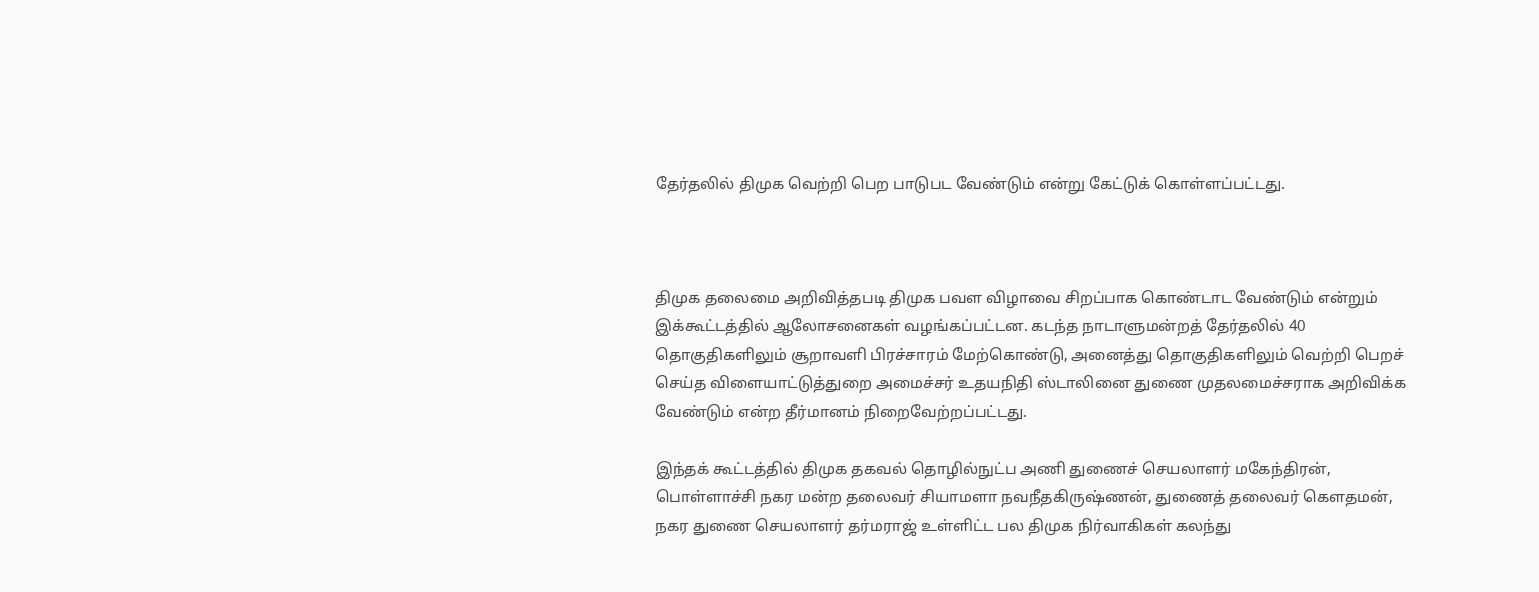தேர்தலில் திமுக வெற்றி பெற பாடுபட வேண்டும் என்று கேட்டுக் கொள்ளப்பட்டது.



திமுக தலைமை அறிவித்தபடி திமுக பவள விழாவை சிறப்பாக கொண்டாட வேண்டும் என்றும் இக்கூட்டத்தில் ஆலோசனைகள் வழங்கப்பட்டன. கடந்த நாடாளுமன்றத் தேர்தலில் 40 தொகுதிகளிலும் சூறாவளி பிரச்சாரம் மேற்கொண்டு, அனைத்து தொகுதிகளிலும் வெற்றி பெறச் செய்த விளையாட்டுத்துறை அமைச்சர் உதயநிதி ஸ்டாலினை துணை முதலமைச்சராக அறிவிக்க வேண்டும் என்ற தீர்மானம் நிறைவேற்றப்பட்டது.

இந்தக் கூட்டத்தில் திமுக தகவல் தொழில்நுட்ப அணி துணைச் செயலாளர் மகேந்திரன், பொள்ளாச்சி நகர மன்ற தலைவர் சியாமளா நவநீதகிருஷ்ணன், துணைத் தலைவர் கௌதமன், நகர துணை செயலாளர் தர்மராஜ் உள்ளிட்ட பல திமுக நிர்வாகிகள் கலந்து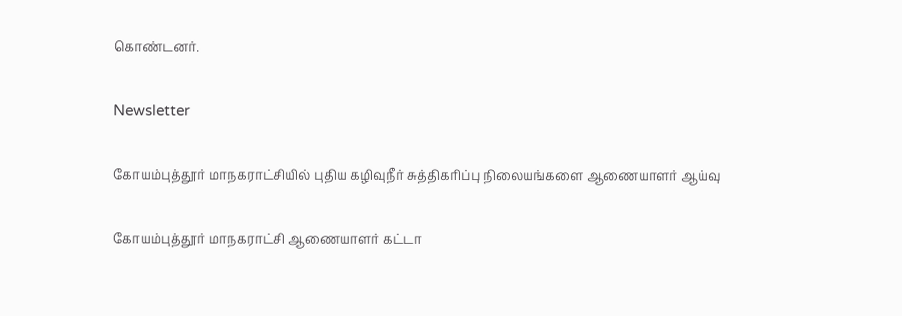கொண்டனர்.

Newsletter

கோயம்புத்தூர் மாநகராட்சியில் புதிய கழிவுநீர் சுத்திகரிப்பு நிலையங்களை ஆணையாளர் ஆய்வு

கோயம்புத்தூர் மாநகராட்சி ஆணையாளர் கட்டா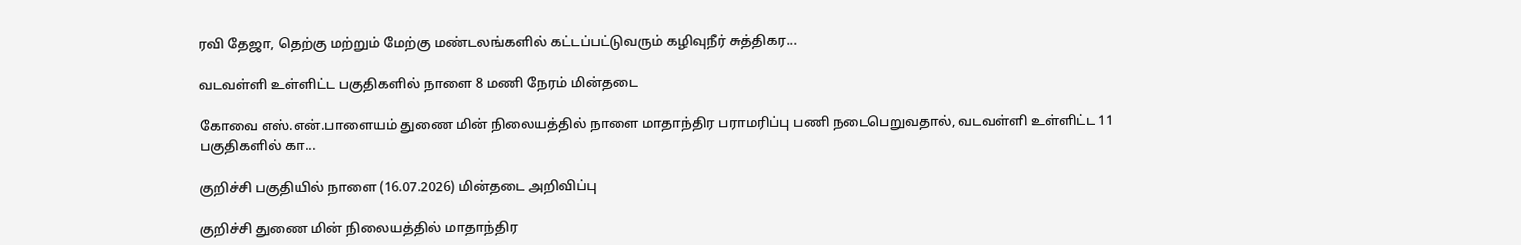ரவி தேஜா, தெற்கு மற்றும் மேற்கு மண்டலங்களில் கட்டப்பட்டுவரும் கழிவுநீர் சுத்திகர...

வடவள்ளி உள்ளிட்ட பகுதிகளில் நாளை 8 மணி நேரம் மின்தடை

கோவை எஸ்.என்.பாளையம் துணை மின் நிலையத்தில் நாளை மாதாந்திர பராமரிப்பு பணி நடைபெறுவதால், வடவள்ளி உள்ளிட்ட 11 பகுதிகளில் கா...

குறிச்சி பகுதியில் நாளை (16.07.2026) மின்தடை அறிவிப்பு

குறிச்சி துணை மின் நிலையத்தில் மாதாந்திர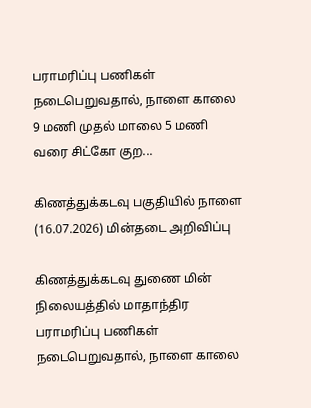பராமரிப்பு பணிகள் நடைபெறுவதால், நாளை காலை 9 மணி முதல் மாலை 5 மணி வரை சிட்கோ குற...

கிணத்துக்கடவு பகுதியில் நாளை (16.07.2026) மின்தடை அறிவிப்பு

கிணத்துக்கடவு துணை மின் நிலையத்தில் மாதாந்திர பராமரிப்பு பணிகள் நடைபெறுவதால், நாளை காலை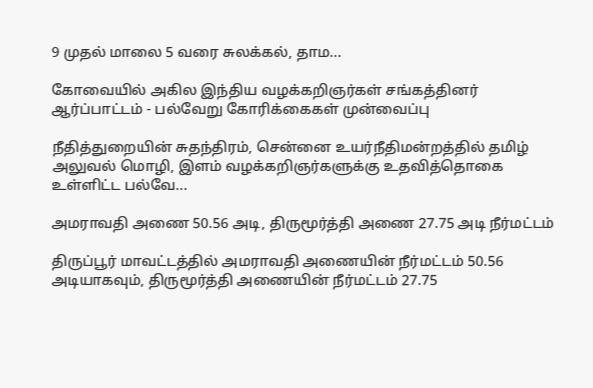9 முதல் மாலை 5 வரை சுலக்கல், தாம...

கோவையில் அகில இந்திய வழக்கறிஞர்கள் சங்கத்தினர் ஆர்ப்பாட்டம் - பல்வேறு கோரிக்கைகள் முன்வைப்பு

நீதித்துறையின் சுதந்திரம், சென்னை உயர்நீதிமன்றத்தில் தமிழ் அலுவல் மொழி, இளம் வழக்கறிஞர்களுக்கு உதவித்தொகை உள்ளிட்ட பல்வே...

அமராவதி அணை 50.56 அடி, திருமூர்த்தி அணை 27.75 அடி நீர்மட்டம்

திருப்பூர் மாவட்டத்தில் அமராவதி அணையின் நீர்மட்டம் 50.56 அடியாகவும், திருமூர்த்தி அணையின் நீர்மட்டம் 27.75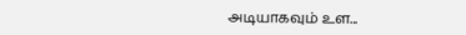அடியாகவும் உள...